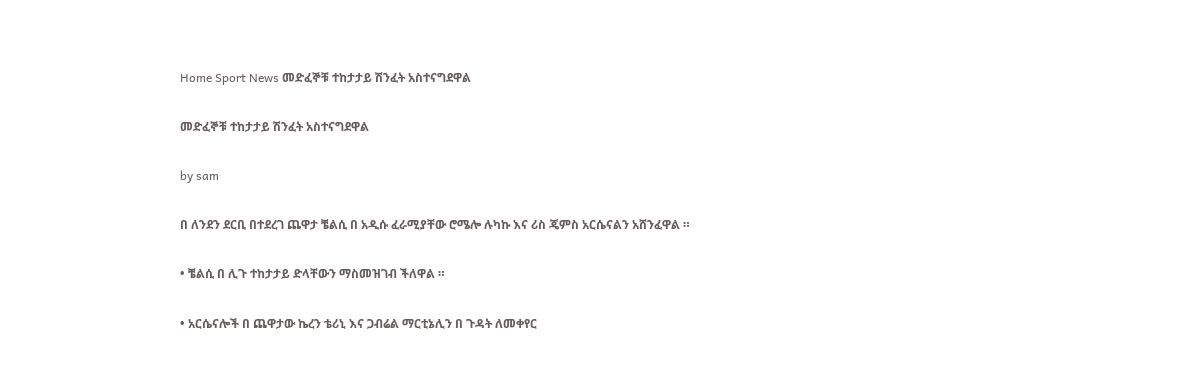Home Sport News መድፈኞቹ ተከታታይ ሽንፈት አስተናግደዋል

መድፈኞቹ ተከታታይ ሽንፈት አስተናግደዋል

by sam

በ ለንደን ደርቢ በተደረገ ጨዋታ ቼልሲ በ አዲሱ ፈራሚያቸው ሮሜሎ ሉካኩ እና ሪስ ጄምስ አርሴናልን አሸንፈዋል ።

• ቼልሲ በ ሊጉ ተከታታይ ድላቸውን ማስመዝገብ ችለዋል ።

• አርሴናሎች በ ጨዋታው ኬረን ቴሪኒ እና ጋብሬል ማርቲኔሊን በ ጉዳት ለመቀየር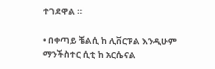ተገደዋል ።

• በቀጣይ ቼልሲ ከ ሊቨርፑል እንዲሁም ማንችስተር ሲቲ ከ አርሴናል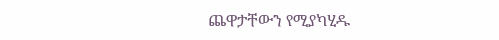ጨዋታቸውን የሚያካሂዱ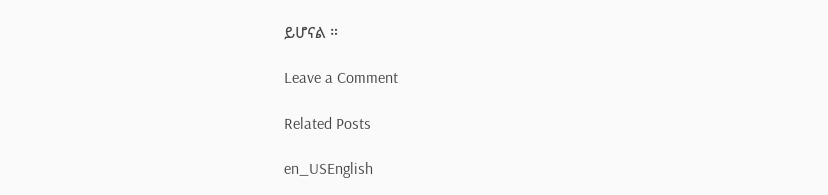ይሆናል ።

Leave a Comment

Related Posts

en_USEnglish